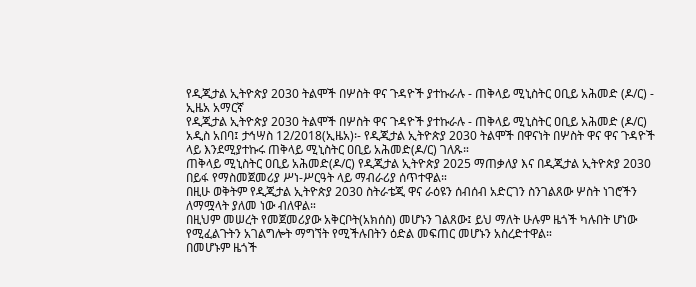የዲጂታል ኢትዮጵያ 2030 ትልሞች በሦስት ዋና ጉዳዮች ያተኩራሉ - ጠቅላይ ሚኒስትር ዐቢይ አሕመድ (ዶ/ር) - ኢዜአ አማርኛ
የዲጂታል ኢትዮጵያ 2030 ትልሞች በሦስት ዋና ጉዳዮች ያተኩራሉ - ጠቅላይ ሚኒስትር ዐቢይ አሕመድ (ዶ/ር)
አዲስ አበባ፤ ታኅሣስ 12/2018(ኢዜአ)፡- የዲጂታል ኢትዮጵያ 2030 ትልሞች በዋናነት በሦስት ዋና ዋና ጉዳዮች ላይ እንደሚያተኩሩ ጠቅላይ ሚኒስትር ዐቢይ አሕመድ(ዶ/ር) ገለጹ።
ጠቅላይ ሚኒስትር ዐቢይ አሕመድ(ዶ/ር) የዲጂታል ኢትዮጵያ 2025 ማጠቃለያ እና በዲጂታል ኢትዮጵያ 2030 በይፋ የማስመጀመሪያ ሥነ-ሥርዓት ላይ ማብራሪያ ሰጥተዋል።
በዚሁ ወቅትም የዲጂታል ኢትዮጵያ 2030 ስትራቴጂ ዋና ራዕዩን ሰብሰብ አድርገን ስንገልጸው ሦስት ነገሮችን ለማሟላት ያለመ ነው ብለዋል።
በዚህም መሠረት የመጀመሪያው አቅርቦት(አክሰስ) መሆኑን ገልጸው፤ ይህ ማለት ሁሉም ዜጎች ካሉበት ሆነው የሚፈልጉትን አገልግሎት ማግኘት የሚችሉበትን ዕድል መፍጠር መሆኑን አስረድተዋል።
በመሆኑም ዜጎች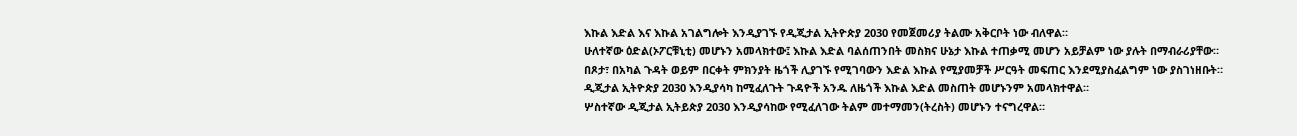እኩል እድል እና እኩል አገልግሎት እንዲያገኙ የዲጂታል ኢትዮጵያ 2030 የመጀመሪያ ትልሙ አቅርቦት ነው ብለዋል።
ሁለተኛው ዕድል(ኦፖርቹኒቲ) መሆኑን አመላክተው፤ እኩል እድል ባልሰጠንበት መስክና ሁኔታ እኩል ተጠቃሚ መሆን አይቻልም ነው ያሉት በማብራሪያቸው።
በጾታ፣ በአካል ጉዳት ወይም በርቀት ምክንያት ዜጎች ሊያገኙ የሚገባውን እድል እኩል የሚያመቻች ሥርዓት መፍጠር እንደሚያስፈልግም ነው ያስገነዘቡት።
ዲጂታል ኢትዮጵያ 2030 እንዲያሳካ ከሚፈለጉት ጉዳዮች አንዱ ለዜጎች እኩል እድል መስጠት መሆኑንም አመላክተዋል።
ሦስተኛው ዲጂታል ኢትይጵያ 2030 እንዲያሳከው የሚፈለገው ትልም መተማመን(ትረስት) መሆኑን ተናግረዋል።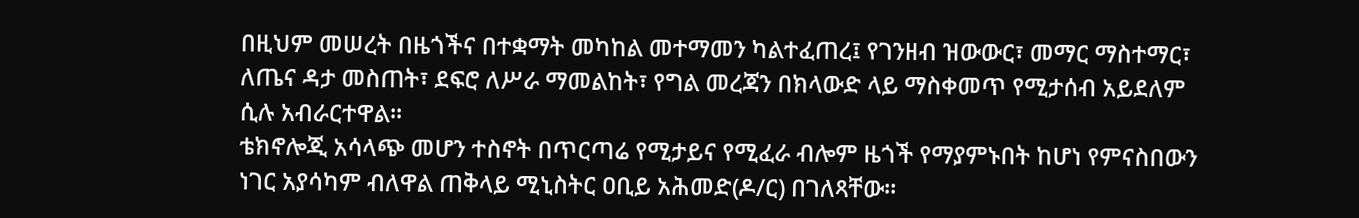በዚህም መሠረት በዜጎችና በተቋማት መካከል መተማመን ካልተፈጠረ፤ የገንዘብ ዝውውር፣ መማር ማስተማር፣ ለጤና ዳታ መስጠት፣ ደፍሮ ለሥራ ማመልከት፣ የግል መረጃን በክላውድ ላይ ማስቀመጥ የሚታሰብ አይደለም ሲሉ አብራርተዋል።
ቴክኖሎጂ አሳላጭ መሆን ተስኖት በጥርጣሬ የሚታይና የሚፈራ ብሎም ዜጎች የማያምኑበት ከሆነ የምናስበውን ነገር አያሳካም ብለዋል ጠቅላይ ሚኒስትር ዐቢይ አሕመድ(ዶ/ር) በገለጻቸው።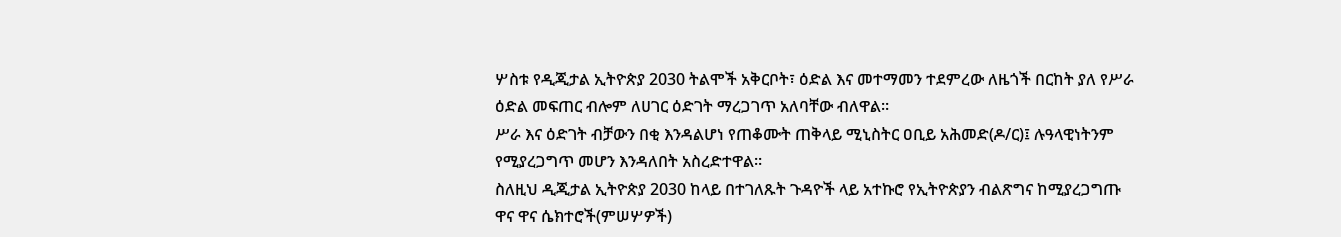ሦስቱ የዲጂታል ኢትዮጵያ 2030 ትልሞች አቅርቦት፣ ዕድል እና መተማመን ተደምረው ለዜጎች በርከት ያለ የሥራ ዕድል መፍጠር ብሎም ለሀገር ዕድገት ማረጋገጥ አለባቸው ብለዋል።
ሥራ እና ዕድገት ብቻውን በቂ እንዳልሆነ የጠቆሙት ጠቅላይ ሚኒስትር ዐቢይ አሕመድ(ዶ/ር)፤ ሉዓላዊነትንም የሚያረጋግጥ መሆን እንዳለበት አስረድተዋል።
ስለዚህ ዲጂታል ኢትዮጵያ 2030 ከላይ በተገለጹት ጉዳዮች ላይ አተኩሮ የኢትዮጵያን ብልጽግና ከሚያረጋግጡ ዋና ዋና ሴክተሮች(ምሠሦዎች)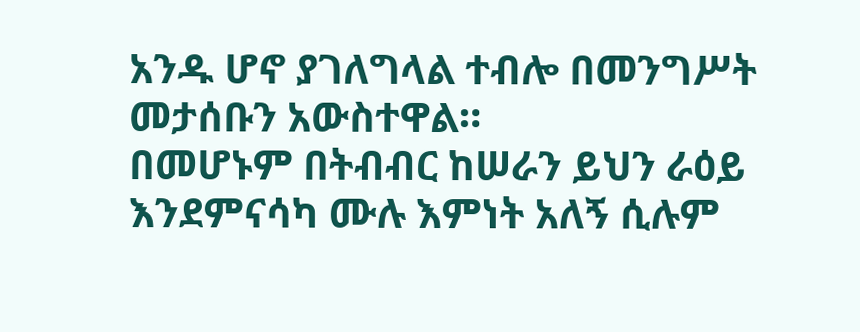አንዱ ሆኖ ያገለግላል ተብሎ በመንግሥት መታሰቡን አውስተዋል።
በመሆኑም በትብብር ከሠራን ይህን ራዕይ እንደምናሳካ ሙሉ እምነት አለኝ ሲሉም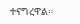ተናግረዋል።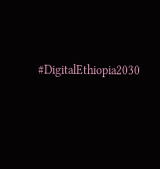#DigitalEthiopia2030